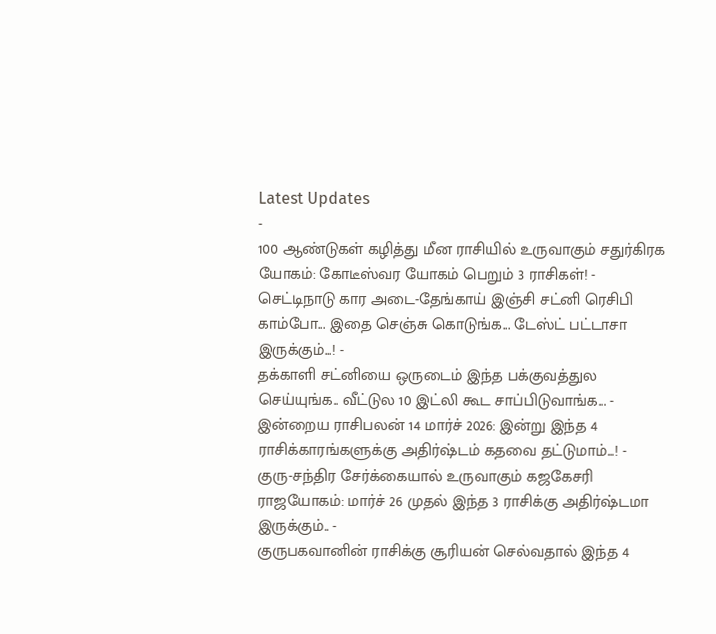Latest Updates
-
100 ஆண்டுகள் கழித்து மீன ராசியில் உருவாகும் சதுர்கிரக யோகம்: கோடீஸ்வர யோகம் பெறும் 3 ராசிகள்! -
செட்டிநாடு கார அடை-தேங்காய் இஞ்சி சட்னி ரெசிபி காம்போ... இதை செஞ்சு கொடுங்க... டேஸ்ட் பட்டாசா இருக்கும்...! -
தக்காளி சட்னியை ஒருடைம் இந்த பக்குவத்துல செய்யுங்க.. வீட்டுல 10 இட்லி கூட சாப்பிடுவாங்க... -
இன்றைய ராசிபலன் 14 மார்ச் 2026: இன்று இந்த 4 ராசிக்காரங்களுக்கு அதிர்ஷ்டம் கதவை தட்டுமாம்...! -
குரு-சந்திர சேர்க்கையால் உருவாகும் கஜகேசரி ராஜயோகம்: மார்ச் 26 முதல் இந்த 3 ராசிக்கு அதிர்ஷ்டமா இருக்கும்.. -
குருபகவானின் ராசிக்கு சூரியன் செல்வதால் இந்த 4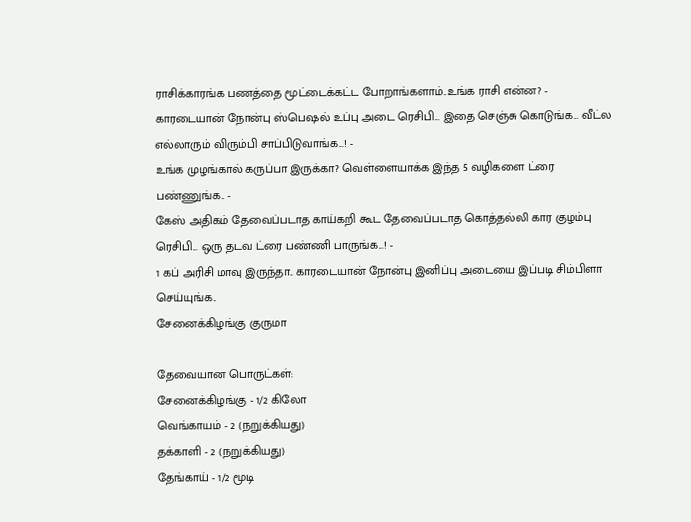ராசிக்காரங்க பணத்தை மூட்டைக்கட்ட போறாங்களாம்..உங்க ராசி என்ன? -
காரடையான் நோன்பு ஸ்பெஷல் உப்பு அடை ரெசிபி... இதை செஞ்சு கொடுங்க... வீட்ல எல்லாரும் விரும்பி சாப்பிடுவாங்க...! -
உங்க முழங்கால் கருப்பா இருக்கா? வெள்ளையாக்க இந்த 5 வழிகளை ட்ரை பண்ணுங்க.. -
கேஸ் அதிகம் தேவைப்படாத காய்கறி கூட தேவைப்படாத கொத்தல்லி கார குழம்பு ரெசிபி... ஒரு தடவ ட்ரை பண்ணி பாருங்க...! -
1 கப் அரிசி மாவு இருந்தா.. காரடையான் நோன்பு இனிப்பு அடையை இப்படி சிம்பிளா செய்யுங்க..
சேனைக்கிழங்கு குருமா

தேவையான பொருட்கள்:
சேனைக்கிழங்கு - 1/2 கிலோ
வெங்காயம் - 2 (நறுக்கியது)
தக்காளி - 2 (நறுக்கியது)
தேங்காய் - 1/2 மூடி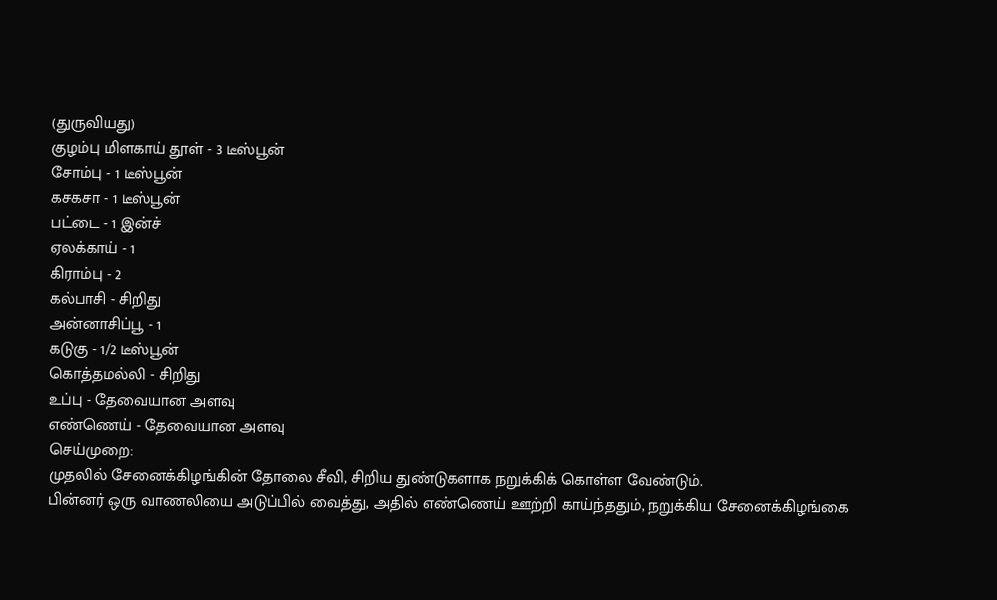(துருவியது)
குழம்பு மிளகாய் தூள் - 3 டீஸ்பூன்
சோம்பு - 1 டீஸ்பூன்
கசகசா - 1 டீஸ்பூன்
பட்டை - 1 இன்ச்
ஏலக்காய் - 1
கிராம்பு - 2
கல்பாசி - சிறிது
அன்னாசிப்பூ - 1
கடுகு - 1/2 டீஸ்பூன்
கொத்தமல்லி - சிறிது
உப்பு - தேவையான அளவு
எண்ணெய் - தேவையான அளவு
செய்முறை:
முதலில் சேனைக்கிழங்கின் தோலை சீவி, சிறிய துண்டுகளாக நறுக்கிக் கொள்ள வேண்டும்.
பின்னர் ஒரு வாணலியை அடுப்பில் வைத்து, அதில் எண்ணெய் ஊற்றி காய்ந்ததும், நறுக்கிய சேனைக்கிழங்கை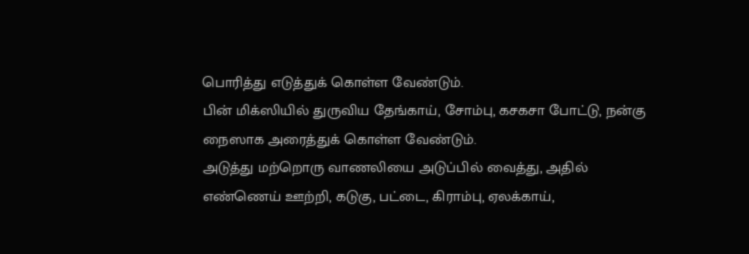பொரித்து எடுத்துக் கொள்ள வேண்டும்.
பின் மிக்ஸியில் துருவிய தேங்காய், சோம்பு, கசகசா போட்டு, நன்கு நைஸாக அரைத்துக் கொள்ள வேண்டும்.
அடுத்து மற்றொரு வாணலியை அடுப்பில் வைத்து, அதில் எண்ணெய் ஊற்றி, கடுகு, பட்டை, கிராம்பு, ஏலக்காய்,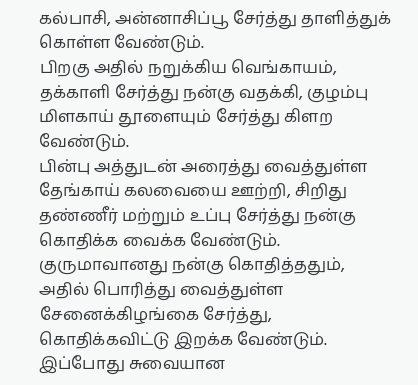கல்பாசி, அன்னாசிப்பூ சேர்த்து தாளித்துக் கொள்ள வேண்டும்.
பிறகு அதில் நறுக்கிய வெங்காயம், தக்காளி சேர்த்து நன்கு வதக்கி, குழம்பு மிளகாய் தூளையும் சேர்த்து கிளற வேண்டும்.
பின்பு அத்துடன் அரைத்து வைத்துள்ள தேங்காய் கலவையை ஊற்றி, சிறிது தண்ணீர் மற்றும் உப்பு சேர்த்து நன்கு கொதிக்க வைக்க வேண்டும்.
குருமாவானது நன்கு கொதித்ததும், அதில் பொரித்து வைத்துள்ள சேனைக்கிழங்கை சேர்த்து, கொதிக்கவிட்டு இறக்க வேண்டும்.
இப்போது சுவையான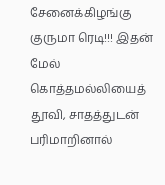சேனைக்கிழங்கு குருமா ரெடி!!! இதன் மேல் கொத்தமல்லியைத் தூவி, சாதத்துடன் பரிமாறினால்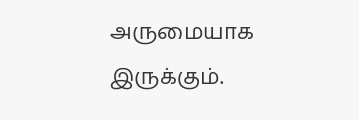அருமையாக இருக்கும்.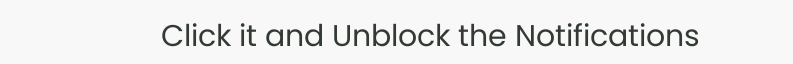Click it and Unblock the Notifications